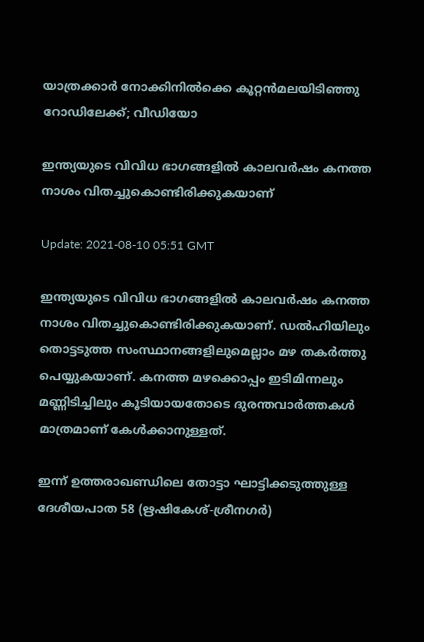യാത്രക്കാര്‍ നോക്കിനില്‍ക്കെ കൂറ്റന്‍മലയിടിഞ്ഞു റോഡിലേക്ക്; വീഡിയോ

ഇന്ത്യയുടെ വിവിധ ഭാഗങ്ങളില്‍ കാലവര്‍ഷം കനത്ത നാശം വിതച്ചുകൊണ്ടിരിക്കുകയാണ്

Update: 2021-08-10 05:51 GMT

ഇന്ത്യയുടെ വിവിധ ഭാഗങ്ങളില്‍ കാലവര്‍ഷം കനത്ത നാശം വിതച്ചുകൊണ്ടിരിക്കുകയാണ്. ഡല്‍ഹിയിലും തൊട്ടടുത്ത സംസ്ഥാനങ്ങളിലുമെല്ലാം മഴ തകര്‍ത്തു പെയ്യുകയാണ്. കനത്ത മഴക്കൊപ്പം ഇടിമിന്നലും മണ്ണിടിച്ചിലും കൂടിയായതോടെ ദുരന്തവാര്‍ത്തകള്‍ മാത്രമാണ് കേള്‍ക്കാനുള്ളത്.

ഇന്ന് ഉത്തരാഖണ്ഡിലെ തോട്ടാ ഘാട്ടിക്കടുത്തുള്ള ദേശീയപാത 58 (ഋഷികേശ്-ശ്രീനഗർ)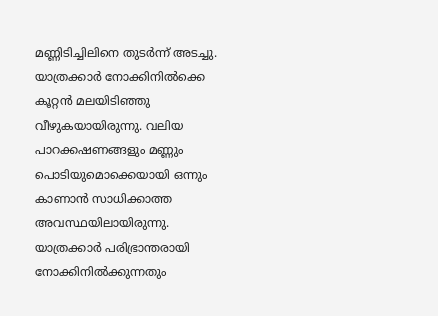മണ്ണിടിച്ചിലിനെ തുടർന്ന് അടച്ചു. യാത്രക്കാര്‍ നോക്കിനില്‍ക്കെ കൂറ്റന്‍ മലയിടിഞ്ഞു വീഴുകയായിരുന്നു. വലിയ പാറക്കഷണങ്ങളും മണ്ണും പൊടിയുമൊക്കെയായി ഒന്നും കാണാന്‍ സാധിക്കാത്ത അവസ്ഥയിലായിരുന്നു. യാത്രക്കാര്‍ പരിഭ്രാന്തരായി നോക്കിനില്‍ക്കുന്നതും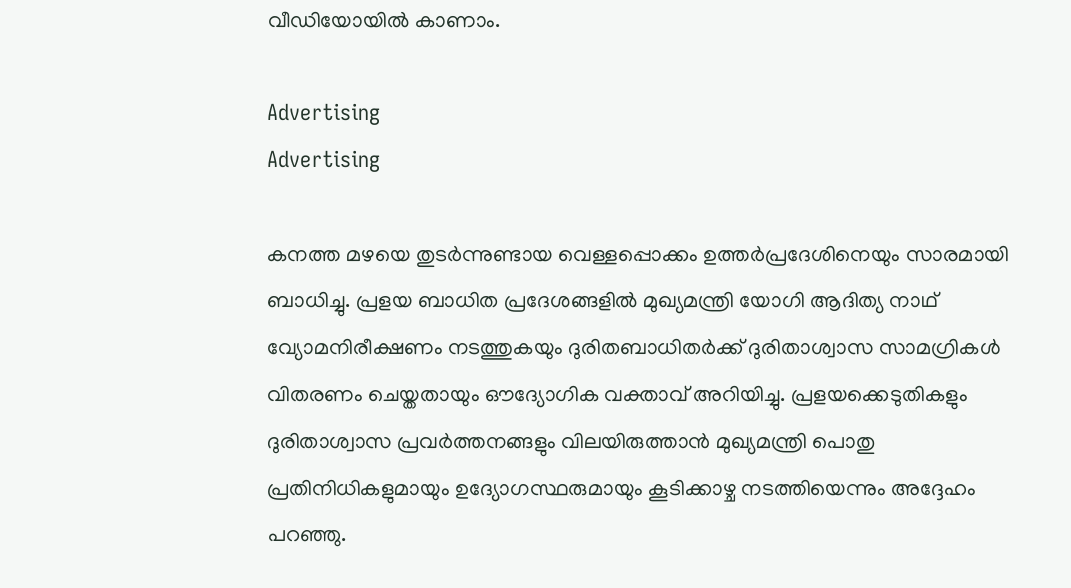വീഡിയോയില്‍ കാണാം.

Advertising
Advertising

കനത്ത മഴയെ തുടര്‍ന്നുണ്ടായ വെള്ളപ്പൊക്കം ഉത്തര്‍പ്രദേശിനെയും സാരമായി ബാധിച്ചു. പ്രളയ ബാധിത പ്രദേശങ്ങളില്‍ മുഖ്യമന്ത്രി യോഗി ആദിത്യ നാഥ് വ്യോമനിരീക്ഷണം നടത്തുകയും ദുരിതബാധിതർക്ക് ദുരിതാശ്വാസ സാമഗ്രികൾ വിതരണം ചെയ്തതായും ഔദ്യോഗിക വക്താവ് അറിയിച്ചു. പ്രളയക്കെടുതികളും ദുരിതാശ്വാസ പ്രവർത്തനങ്ങളും വിലയിരുത്താൻ മുഖ്യമന്ത്രി പൊതു പ്രതിനിധികളുമായും ഉദ്യോഗസ്ഥരുമായും കൂടിക്കാഴ്ച നടത്തിയെന്നും അദ്ദേഹം പറഞ്ഞു.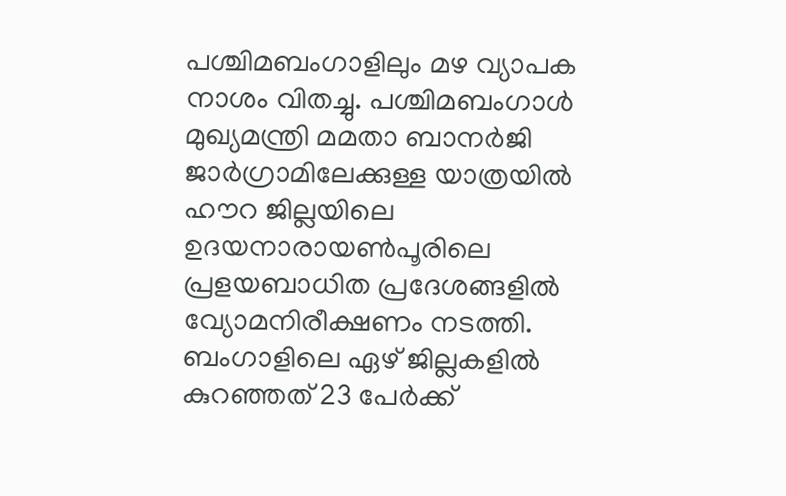പശ്ചിമബംഗാളിലും മഴ വ്യാപക നാശം വിതച്ചു. പശ്ചിമബംഗാൾ മുഖ്യമന്ത്രി മമതാ ബാനർജി ജാർഗ്രാമിലേക്കുള്ള യാത്രയിൽ ഹൗറ ജില്ലയിലെ ഉദയനാരായൺപൂരിലെ പ്രളയബാധിത പ്രദേശങ്ങളിൽ വ്യോമനിരീക്ഷണം നടത്തി. ബംഗാളിലെ ഏഴ് ജില്ലകളിൽ കുറഞ്ഞത് 23 പേർക്ക്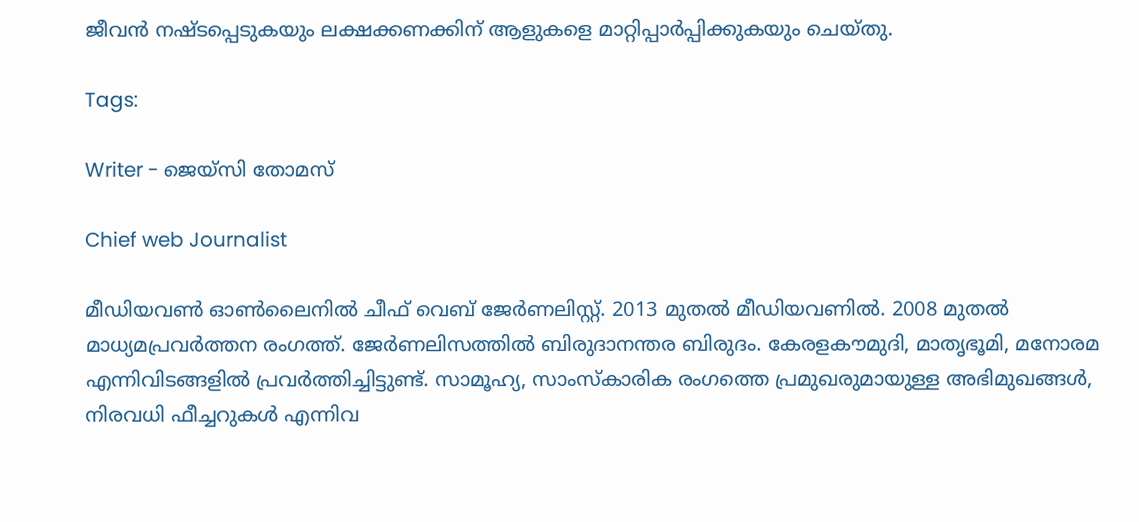ജീവൻ നഷ്ടപ്പെടുകയും ലക്ഷക്കണക്കിന് ആളുകളെ മാറ്റിപ്പാർപ്പിക്കുകയും ചെയ്തു.

Tags:

Writer - ജെയ്സി തോമസ്

Chief web Journalist

മീഡിയവൺ ഓൺലൈനിൽ ചീഫ് വെബ് ജേർണലിസ്റ്റ്. 2013 മുതൽ മീഡിയവണിൽ. 2008 മുതൽ മാധ്യമപ്രവർത്തന രംഗത്ത്. ജേർണലിസത്തിൽ ബിരുദാനന്തര ബിരുദം. കേരളകൗമുദി, മാതൃഭൂമി, മനോരമ എന്നിവിടങ്ങളിൽ പ്രവർത്തിച്ചിട്ടുണ്ട്. സാമൂഹ്യ, സാംസ്‌കാരിക രംഗത്തെ പ്രമുഖരുമായുള്ള അഭിമുഖങ്ങൾ, നിരവധി ഫീച്ചറുകൾ എന്നിവ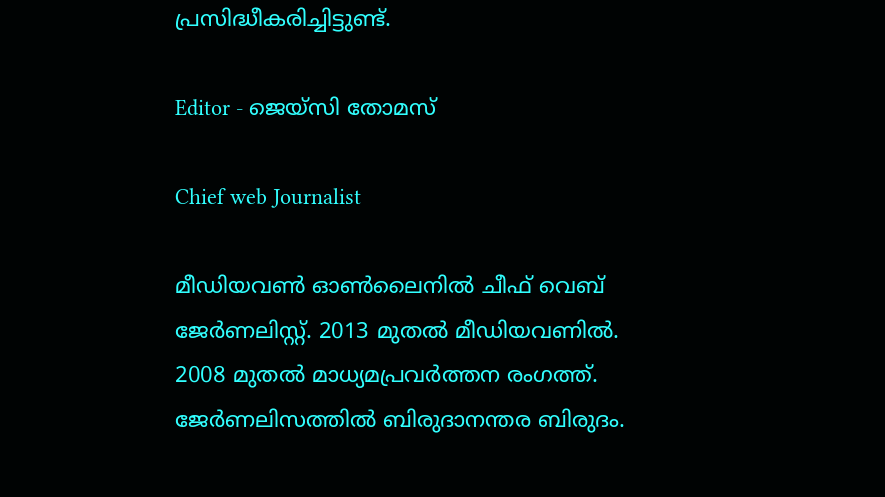പ്രസിദ്ധീകരിച്ചിട്ടുണ്ട്.

Editor - ജെയ്സി തോമസ്

Chief web Journalist

മീഡിയവൺ ഓൺലൈനിൽ ചീഫ് വെബ് ജേർണലിസ്റ്റ്. 2013 മുതൽ മീഡിയവണിൽ. 2008 മുതൽ മാധ്യമപ്രവർത്തന രംഗത്ത്. ജേർണലിസത്തിൽ ബിരുദാനന്തര ബിരുദം.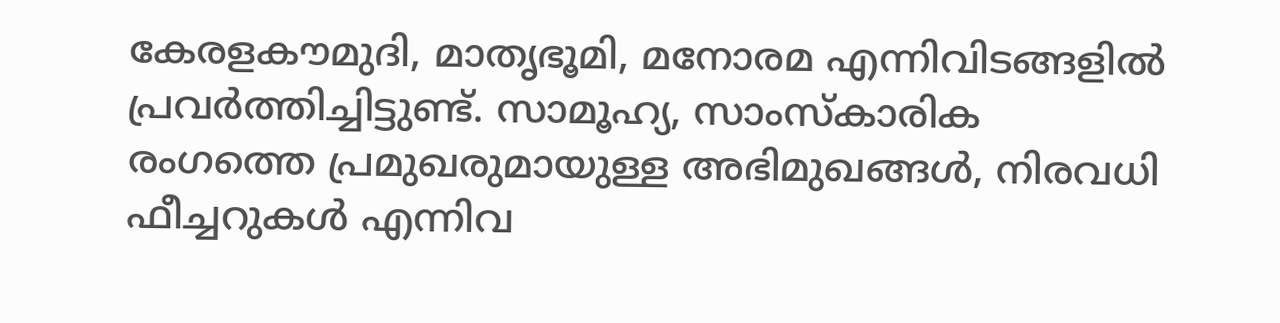കേരളകൗമുദി, മാതൃഭൂമി, മനോരമ എന്നിവിടങ്ങളിൽ പ്രവർത്തിച്ചിട്ടുണ്ട്. സാമൂഹ്യ, സാംസ്‌കാരിക രംഗത്തെ പ്രമുഖരുമായുള്ള അഭിമുഖങ്ങൾ, നിരവധി ഫീച്ചറുകൾ എന്നിവ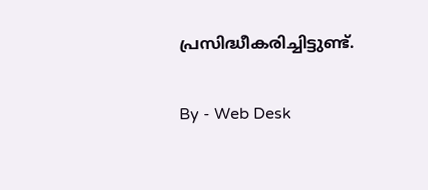പ്രസിദ്ധീകരിച്ചിട്ടുണ്ട്.

By - Web Desk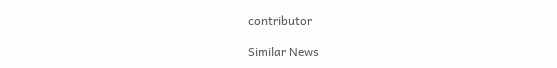contributor

Similar News